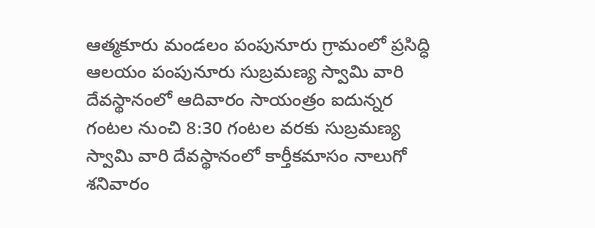ఆత్మకూరు మండలం పంపునూరు గ్రామంలో ప్రసిద్ధి ఆలయం పంపునూరు సుబ్రమణ్య స్వామి వారి దేవస్థానంలో ఆదివారం సాయంత్రం ఐదున్నర గంటల నుంచి 8:30 గంటల వరకు సుబ్రమణ్య స్వామి వారి దేవస్థానంలో కార్తీకమాసం నాలుగో శనివారం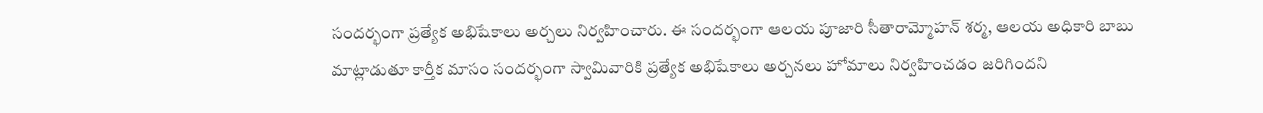సందర్భంగా ప్రత్యేక అభిషేకాలు అర్చలు నిర్వహించారు. ఈ సందర్భంగా ఆలయ పూజారి సీతారామ్మోహన్ శర్మ, ఆలయ అధికారి బాబు మాట్లాడుతూ కార్తీక మాసం సందర్భంగా స్వామివారికి ప్రత్యేక అభిషేకాలు అర్చనలు హోమాలు నిర్వహించడం జరిగిందని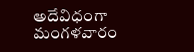అదేవిధంగా మంగళవారం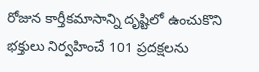రోజున కార్తీకమాసాన్ని దృష్టిలో ఉంచుకొని భక్తులు నిర్వహించే 101 ప్రదక్షలను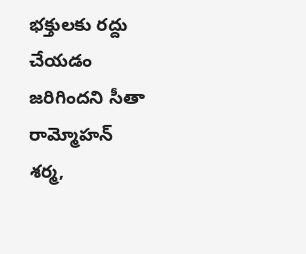భక్తులకు రద్దు చేయడం జరిగిందని సీతా రామ్మోహన్ శర్మ,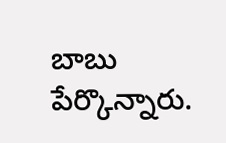బాబు పేర్కొన్నారు.